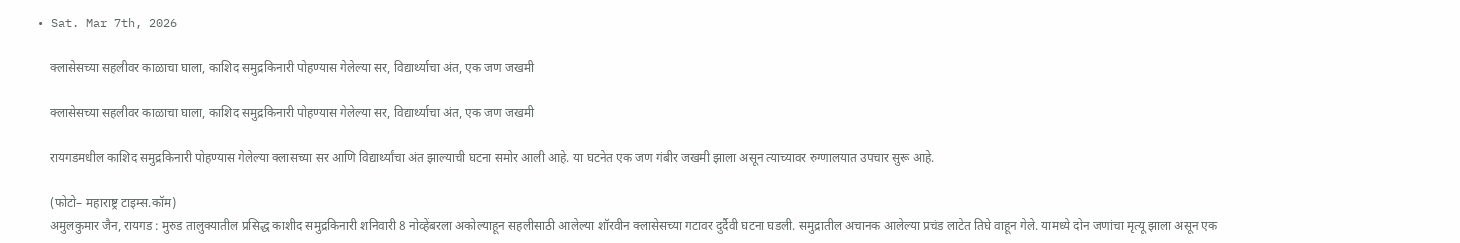• Sat. Mar 7th, 2026

    क्लासेसच्या सहलीवर काळाचा घाला, काशिद समुद्रकिनारी पोहण्यास गेलेल्या सर, विद्यार्थ्याचा अंत, एक जण जखमी

    क्लासेसच्या सहलीवर काळाचा घाला, काशिद समुद्रकिनारी पोहण्यास गेलेल्या सर, विद्यार्थ्याचा अंत, एक जण जखमी

    रायगडमधील काशिद समुद्रकिनारी पोहण्यास गेलेल्या क्लासच्या सर आणि विद्यार्थ्यांचा अंत झाल्याची घटना समोर आली आहे. या घटनेत एक जण गंबीर जखमी झाला असून त्याच्यावर रुग्णालयात उपचार सुरू आहे.

    (फोटो– महाराष्ट्र टाइम्स.कॉम)
    अमुलकुमार जैन, रायगड : मुरुड तालुक्यातील प्रसिद्ध काशीद समुद्रकिनारी शनिवारी 8 नोव्हेंबरला अकोल्याहून सहलीसाठी आलेल्या शॉरवीन क्लासेसच्या गटावर दुर्दैवी घटना घडली. समुद्रातील अचानक आलेल्या प्रचंड लाटेत तिघे वाहून गेले. यामध्ये दोन जणांचा मृत्यू झाला असून एक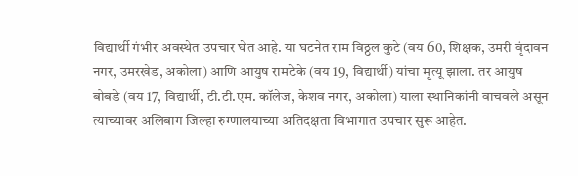विद्यार्थी गंभीर अवस्थेत उपचार घेत आहे. या घटनेत राम विठ्ठल कुटे (वय 60, शिक्षक, उमरी वृंदावन नगर, उमरखेड, अकोला) आणि आयुष रामटेके (वय 19, विद्यार्थी) यांचा मृत्यू झाला. तर आयुष बोबडे (वय 17, विद्यार्थी, टी.टी.एम. कॉलेज, केशव नगर, अकोला) याला स्थानिकांनी वाचवले असून त्याच्यावर अलिबाग जिल्हा रुग्णालयाच्या अतिदक्षता विभागात उपचार सुरू आहेत.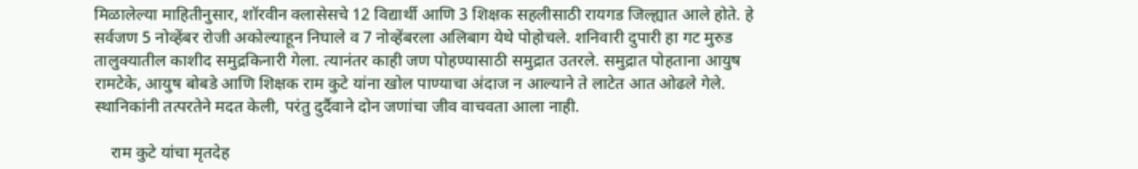मिळालेल्या माहितीनुसार, शॉरवीन क्लासेसचे 12 विद्यार्थी आणि 3 शिक्षक सहलीसाठी रायगड जिल्ह्यात आले होते. हे सर्वजण 5 नोव्हेंबर रोजी अकोल्याहून निघाले व 7 नोव्हेंबरला अलिबाग येथे पोहोचले. शनिवारी दुपारी हा गट मुरुड तालुक्यातील काशीद समुद्रकिनारी गेला. त्यानंतर काही जण पोहण्यासाठी समुद्रात उतरले. समुद्रात पोहताना आयुष रामटेके, आयुष बोबडे आणि शिक्षक राम कुटे यांना खोल पाण्याचा अंदाज न आल्याने ते लाटेत आत ओढले गेले. स्थानिकांनी तत्परतेने मदत केली, परंतु दुर्दैवाने दोन जणांचा जीव वाचवता आला नाही.

    राम कुटे यांचा मृतदेह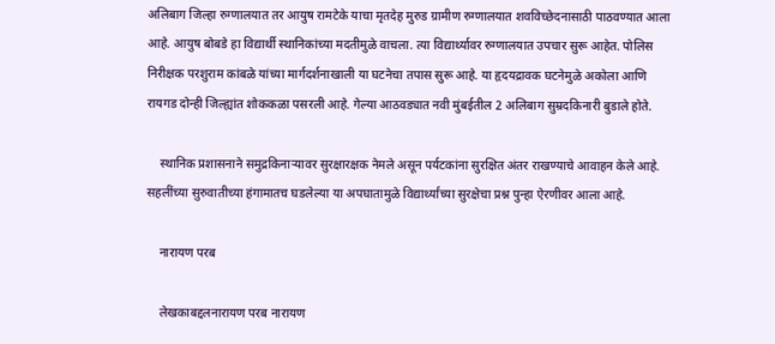अलिबाग जिल्हा रुग्णालयात तर आयुष रामटेके याचा मृतदेह मुरुड ग्रामीण रुग्णालयात शवविच्छेदनासाठी पाठवण्यात आला आहे. आयुष बोबडे हा विद्यार्थी स्थानिकांच्या मदतीमुळे वाचला. त्या विद्यार्थ्यावर रुग्णालयात उपचार सुरू आहेत. पोलिस निरीक्षक परशुराम कांबळे यांच्या मार्गदर्शनाखाली या घटनेचा तपास सुरू आहे. या हृदयद्रावक घटनेमुळे अकोला आणि रायगड दोन्ही जिल्ह्यांत शोककळा पसरली आहे. गेल्या आठवड्यात नवी मुंबईतील 2 अलिबाग सुम्रदकिनारी बुडाले होते.

    स्थानिक प्रशासनाने समुद्रकिनाऱ्यावर सुरक्षारक्षक नेमले असून पर्यटकांना सुरक्षित अंतर राखण्याचे आवाहन केले आहे. सहलींच्या सुरुवातीच्या हंगामातच घडलेल्या या अपघातामुळे विद्यार्थ्यांच्या सुरक्षेचा प्रश्न पुन्हा ऐरणीवर आला आहे.

    नारायण परब

    लेखकाबद्दलनारायण परब नारायण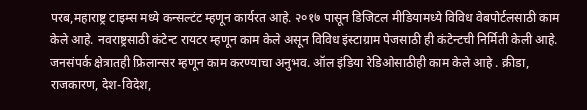परब,महाराष्ट्र टाइम्स मध्ये कन्सल्टंट म्हणून कार्यरत आहे. २०१७ पासून डिजिटल मीडियामध्ये विविध वेबपोर्टलसाठी काम केले आहे. नवराष्ट्रसाठी कंटेन्ट रायटर म्हणून काम केले असून विविध इंस्टाग्राम पेजसाठी ही कंटेन्टची निर्मिती केली आहे. जनसंपर्क क्षेत्रातही फ्रिलान्सर म्हणून काम करण्याचा अनुभव. ऑल इंडिया रेडिओसाठीही काम केले आहे . क्रीडा, राजकारण, देश-विदेश,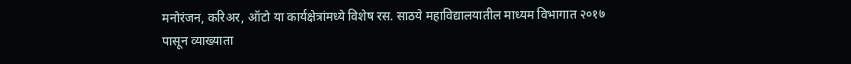मनोरंजन, करिअर, ऑटो या कार्यक्षेत्रांमध्ये विशेष रस. साठये महाविद्यालयातील माध्यम विभागात २०१७ पासून व्याख्याता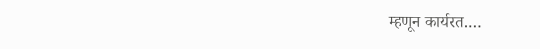म्हणून कार्यरत.…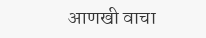आणखी वाचा